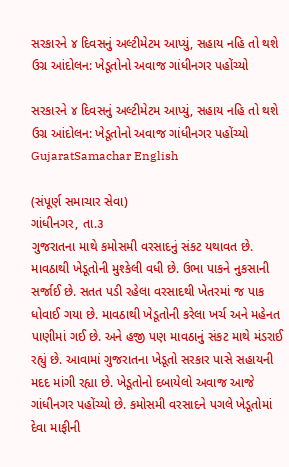સરકારને ૪ દિવસનું અલ્ટીમેટમ આપ્યું, સહાય નહિ તો થશે ઉગ્ર આંદોલન: ખેડૂતોનો અવાજ ગાંધીનગર પહોંચ્યો

સરકારને ૪ દિવસનું અલ્ટીમેટમ આપ્યું, સહાય નહિ તો થશે ઉગ્ર આંદોલન: ખેડૂતોનો અવાજ ગાંધીનગર પહોંચ્યો
GujaratSamachar English

(સંપૂર્ણ સમાચાર સેવા)
ગાંધીનગર, તા.૩
ગુજરાતના માથે કમોસમી વરસાદનું સંકટ યથાવત છે. માવઠાથી ખેડૂતોની મુશ્કેલી વધી છે. ઉભા પાકને નુકસાની સર્જાઈ છે. સતત પડી રહેલા વરસાદથી ખેતરમાં જ પાક ધોવાઈ ગયા છે. માવઠાથી ખેડૂતોની કરેલા ખર્ચ અને મહેનત પાણીમાં ગઈ છે. અને હજી પણ માવઠાનું સંકટ માથે મંડરાઈ રહ્યું છે. આવામાં ગુજરાતના ખેડૂતો સરકાર પાસે સહાયની મદદ માંગી રહ્યા છે. ખેડૂતોનો દબાયેલો અવાજ આજે ગાંધીનગર પહોંચ્યો છે. કમોસમી વરસાદને પગલે ખેડૂતોમાં દેવા માફીની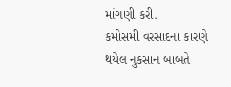માંગણી કરી.
કમોસમી વરસાદના કારણે થયેલ નુકસાન બાબતે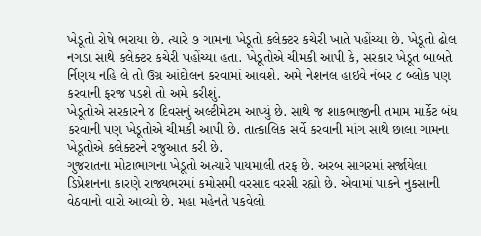ખેડૂતો રોષે ભરાયા છે. ત્યારે ૭ ગામના ખેડૂતો કલેક્ટર કચેરી ખાતે પહોંચ્યા છે. ખેડૂતો ઢોલ નગડા સાથે કલેક્ટર કચેરી પહોંચ્યા હતા. ખેડૂતોએ ચીમકી આપી કે, સરકાર ખેડૂત બાબતે ર્નિણય નહિ લે તો ઉગ્ર આંદોલન કરવામાં આવશે. અમે નેશનલ હાઇવે નંબર ૮ બ્લોક પણ કરવાની ફરજ પડશે તો અમે કરીશું.
ખેડૂતોએ સરકારને ૪ દિવસનું અલ્ટીમેટમ આપ્યું છે. સાથે જ શાકભાજીની તમામ માર્કેટ બંધ કરવાની પણ ખેડૂતોએ ચીમકી આપી છે. તાત્કાલિક સર્વે કરવાની માંગ સાથે છાલા ગામના ખેડૂતોએ કલેક્ટરને રજુઆત કરી છે.
ગુજરાતના મોટાભાગના ખેડૂતો અત્યારે પાયમાલી તરફ છે. અરબ સાગરમાં સર્જાયેલા ડિપ્રેશનના કારણે રાજ્યભરમાં કમોસમી વરસાદ વરસી રહ્યો છે. એવામાં પાકને નુકસાની વેઠવાનો વારો આવ્યો છે. મહા મહેનતે પકવેલો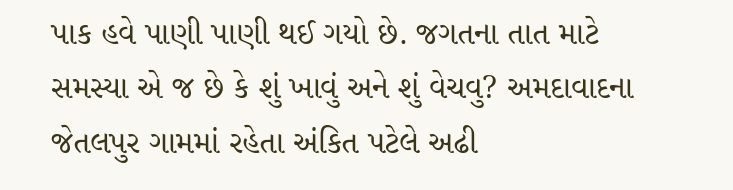પાક હવે પાણી પાણી થઈ ગયો છે. જગતના તાત માટે સમસ્યા એ જ છે કે શું ખાવું અને શું વેચવુ? અમદાવાદના જેતલપુર ગામમાં રહેતા અંકિત પટેલે અઢી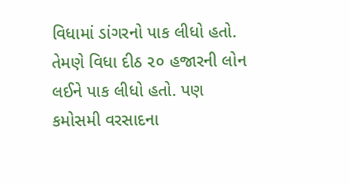વિધામાં ડાંગરનો પાક લીધો હતો. તેમણે વિધા દીઠ ૨૦ હજારની લોન લઈને પાક લીધો હતો. પણ કમોસમી વરસાદના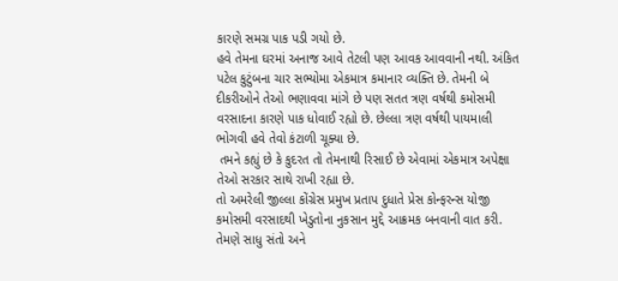કારણે સમગ્ર પાક પડી ગયો છે.
હવે તેમના ઘરમાં અનાજ આવે તેટલી પણ આવક આવવાની નથી. અંકિત પટેલ કુટુંબના ચાર સભ્યોમા એકમાત્ર કમાનાર વ્યક્તિ છે. તેમની બે દીકરીઓને તેઓ ભણાવવા માંગે છે પણ સતત ત્રણ વર્ષથી કમોસમી વરસાદના કારણે પાક ધોવાઈ રહ્યો છે. છેલ્લા ત્રણ વર્ષથી પાયમાલી ભોગવી હવે તેવો કંટાળી ચૂક્યા છે.
 તમને કહ્યું છે કે કુદરત તો તેમનાથી રિસાઈ છે એવામાં એકમાત્ર અપેક્ષા તેઓ સરકાર સાથે રાખી રહ્યા છે.
તો અમરેલી જીલ્લા કોંગ્રેસ પ્રમુખ પ્રતાપ દુધાતે પ્રેસ કોન્ફરન્સ યોજી કમોસમી વરસાદથી ખેડુતોના નુકસાન મુદ્દે આક્રમક બનવાની વાત કરી. તેમણે સાધુ સંતો અને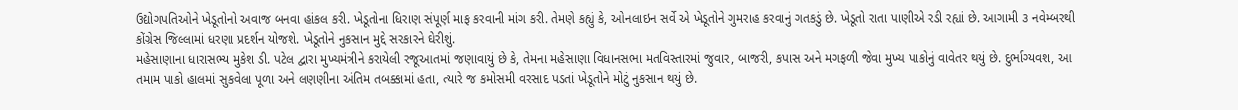ઉદ્યોગપતિઓને ખેડૂતોનો અવાજ બનવા હાંકલ કરી. ખેડૂતોના ધિરાણ સંપૂર્ણ માફ કરવાની માંગ કરી. તેમણે કહ્યું કે, ઓનલાઇન સર્વે એ ખેડૂતોને ગુમરાહ કરવાનું ગતકડું છે. ખેડૂતો રાતા પાણીએ રડી રહ્યાં છે. આગામી ૩ નવેમ્બરથી કોંગ્રેસ જિલ્લામાં ધરણા પ્રદર્શન યોજશે. ખેડૂતોને નુકસાન મુદ્દે સરકારને ઘેરીશું.
મહેસાણાના ધારાસભ્ય મુકેશ ડી. પટેલ દ્વારા મુખ્યમંત્રીને કરાયેલી રજૂઆતમાં જણાવાયું છે કે, તેમના મહેસાણા વિધાનસભા મતવિસ્તારમાં જુવાર, બાજરી, કપાસ અને મગફળી જેવા મુખ્ય પાકોનું વાવેતર થયું છે. દુર્ભાગ્યવશ, આ તમામ પાકો હાલમાં સુકવેલા પૂળા અને લણણીના અંતિમ તબક્કામાં હતા, ત્યારે જ કમોસમી વરસાદ પડતાં ખેડૂતોને મોટું નુકસાન થયું છે.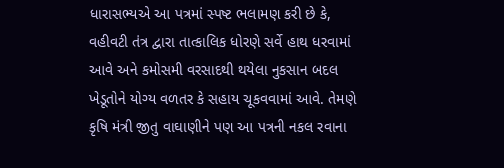ધારાસભ્યએ આ પત્રમાં સ્પષ્ટ ભલામણ કરી છે કે, વહીવટી તંત્ર દ્વારા તાત્કાલિક ધોરણે સર્વે હાથ ધરવામાં આવે અને કમોસમી વરસાદથી થયેલા નુકસાન બદલ ખેડૂતોને યોગ્ય વળતર કે સહાય ચૂકવવામાં આવે. તેમણે કૃષિ મંત્રી જીતુ વાઘાણીને પણ આ પત્રની નકલ રવાના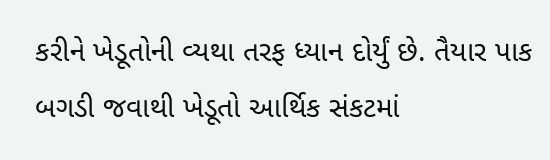કરીને ખેડૂતોની વ્યથા તરફ ધ્યાન દોર્યું છે. તૈયાર પાક બગડી જવાથી ખેડૂતો આર્થિક સંકટમાં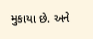મુકાયા છે. અને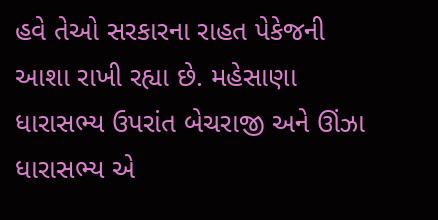હવે તેઓ સરકારના રાહત પેકેજની આશા રાખી રહ્યા છે. મહેસાણા ધારાસભ્ય ઉપરાંત બેચરાજી અને ઊંઝા ધારાસભ્ય એ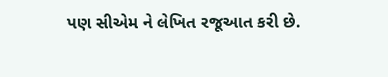પણ સીએમ ને લેખિત રજૂઆત કરી છે.